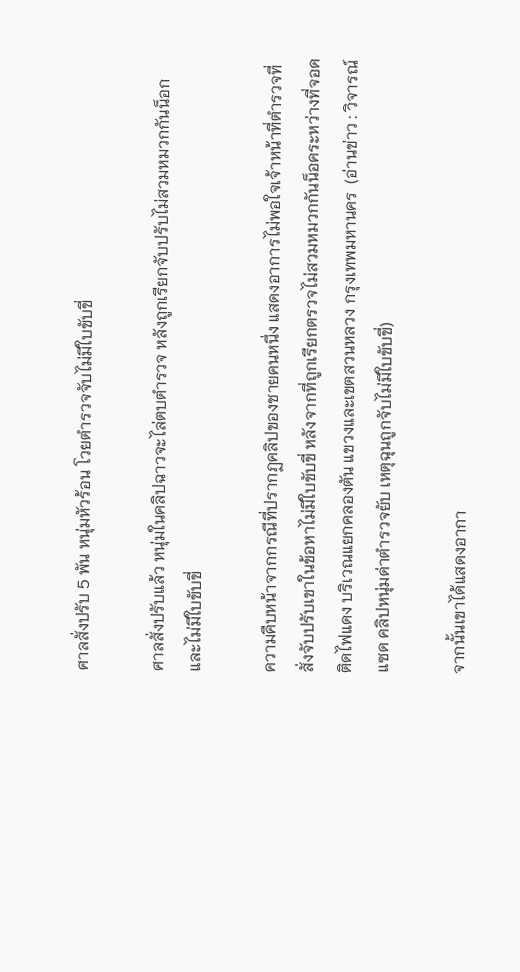ศาลสั่งปรับ 5 พัน หนุ่มหัวร้อน โวยตำรวจจับไม่มีใบขับขี่

ศาลสั่งปรับแล้ว หนุ่มในคลิปฉาวจะไล่ตบตำรวจ หลังถูกเรียกจับปรับไม่สวมหมวกกันน็อก และไม่มีใบขับขี่

ความคืบหน้าจากกรณีที่ปรากฏคลิปของชายคนหนึ่ง แสดงอาการไม่พอใจเจ้าหน้าที่ตำรวจที่สั่งจับปรับเขาในข้อหาไม่มีใบขับขี่ หลังจากที่ถูกเรียกตรวจไม่สวมหมวกกันน็อคระหว่างที่จอดติดไฟแดง บริเวณแยกคลองตัน แขวงและเขตสวนหลวง กรุงเทพมหานคร  (อ่านข่าว : วิจารณ์แซด คลิปหนุ่มด่าตำรวจยับ เหตุฉุนถูกจับไม่มีใบขับขี่)

จากนั้นเขาได้แสดงอากา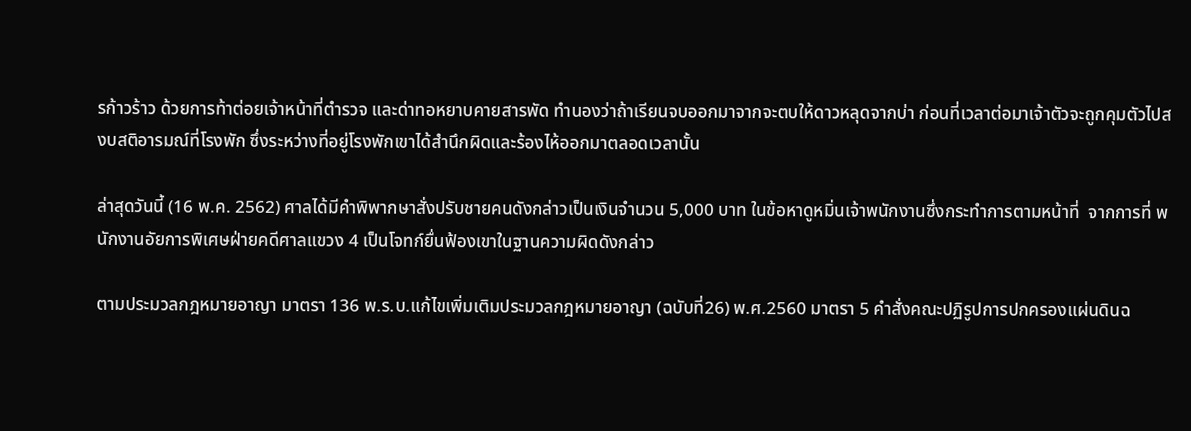รก้าวร้าว ด้วยการท้าต่อยเจ้าหน้าที่ตำรวจ และด่าทอหยาบคายสารพัด ทำนองว่าถ้าเรียนจบออกมาจากจะตบให้ดาวหลุดจากบ่า ก่อนที่เวลาต่อมาเจ้าตัวจะถูกคุมตัวไปสงบสติอารมณ์ที่โรงพัก ซึ่งระหว่างที่อยู่โรงพักเขาได้สำนึกผิดและร้องไห้ออกมาตลอดเวลานั้น

ล่าสุดวันนี้ (16 พ.ค. 2562) ศาลได้มีคำพิพากษาสั่งปรับชายคนดังกล่าวเป็นเงินจำนวน 5,000 บาท ในข้อหาดูหมิ่นเจ้าพนักงานซึ่งกระทำการตามหน้าที่  จากการที่ พนักงานอัยการพิเศษฝ่ายคดีศาลแขวง 4 เป็นโจทก์ยื่นฟ้องเขาในฐานความผิดดังกล่าว

ตามประมวลกฎหมายอาญา มาตรา 136 พ.ร.บ.แก้ไขเพิ่มเติมประมวลกฎหมายอาญา (ฉบับที่26) พ.ศ.2560 มาตรา 5 คำสั่งคณะปฏิรูปการปกครองแผ่นดินฉ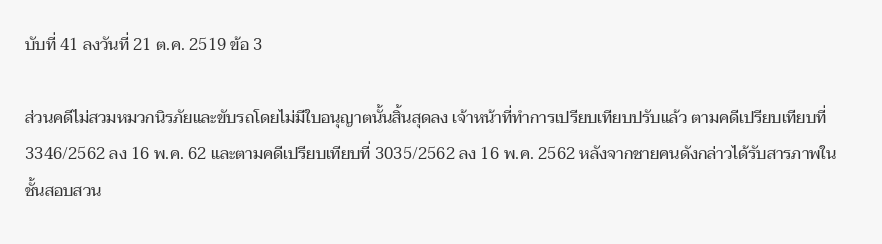บับที่ 41 ลงวันที่ 21 ต.ค. 2519 ข้อ 3

ส่วนคดีไม่สวมหมวกนิรภัยและขับรถโดยไม่มีใบอนุญาตนั้นสิ้นสุดลง เจ้าหน้าที่ทำการเปรียบเทียบปรับแล้ว ตามคดีเปรียบเทียบที่ 3346/2562 ลง 16 พ.ค. 62 และตามคดีเปรียบเทียบที่ 3035/2562 ลง 16 พ.ค. 2562 หลังจากชายคนดังกล่าวได้รับสารภาพในชั้นสอบสวน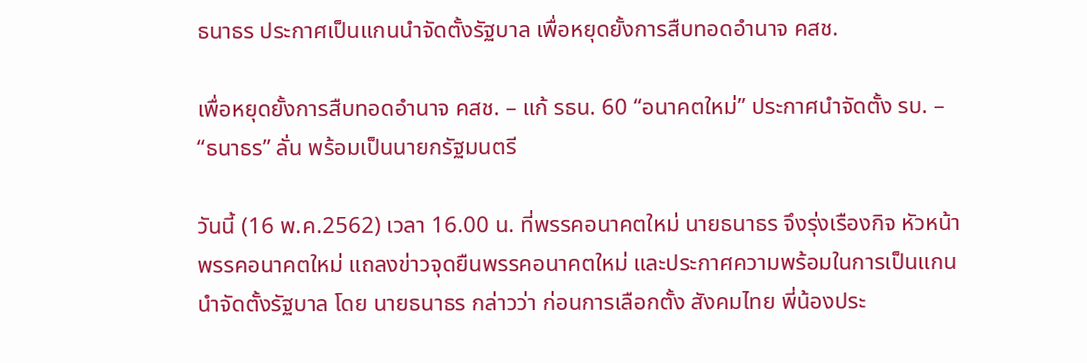ธนาธร ประกาศเป็นแกนนำจัดตั้งรัฐบาล เพื่อหยุดยั้งการสืบทอดอำนาจ คสช.

เพื่อหยุดยั้งการสืบทอดอำนาจ คสช. – แก้ รธน. 60 “อนาคตใหม่” ประกาศนำจัดตั้ง รบ. – “ธนาธร” ลั่น พร้อมเป็นนายกรัฐมนตรี

วันนี้ (16 พ.ค.2562) เวลา 16.00 น. ที่พรรคอนาคตใหม่ นายธนาธร จึงรุ่งเรืองกิจ หัวหน้าพรรคอนาคตใหม่ แถลงข่าวจุดยืนพรรคอนาคตใหม่ และประกาศความพร้อมในการเป็นแกนนำจัดตั้งรัฐบาล โดย นายธนาธร กล่าวว่า ก่อนการเลือกตั้ง สังคมไทย พี่น้องประ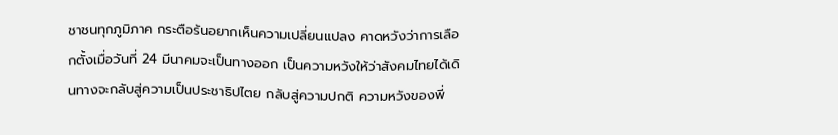ชาชนทุกภูมิภาค กระตือร้นอยากเห็นความเปลี่ยนแปลง คาดหวังว่าการเลือกตั้งเมื่อวันที่ 24 มีนาคมจะเป็นทางออก เป็นความหวังให้ว่าสังคมไทยได้เดินทางจะกลับสู่ความเป็นประชาธิปไตย กลับสู่ความปกติ ความหวังของพี่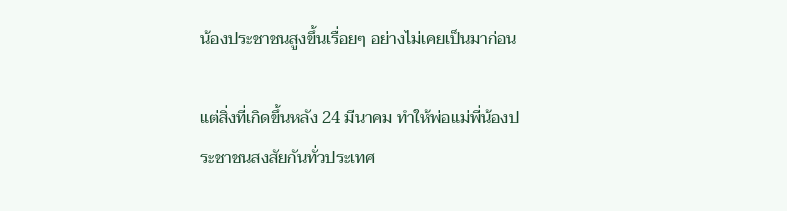น้องประชาชนสูงขึ้นเรื่อยๆ อย่างไม่เคยเป็นมาก่อน

แต่สิ่งที่เกิดขึ้นหลัง 24 มีนาคม ทำให้พ่อแม่พี่น้องประชาชนสงสัยกันทั่วประเทศ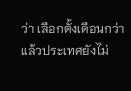ว่า เลือกตั้งเดือนกว่าแล้วประเทศยังไม่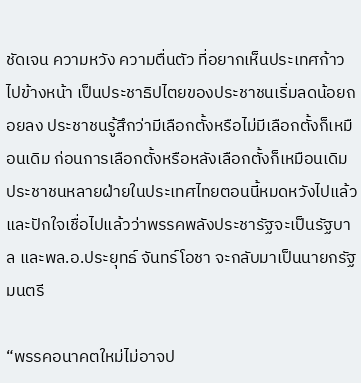ชัดเจน ความหวัง ความตื่นตัว ที่อยากเห็นประเทศก้าวไปข้างหน้า เป็นประชาธิปไตยของประชาชนเริ่มลดน้อยถอยลง ประชาชนรู้สึกว่ามีเลือกตั้งหรือไม่มีเลือกตั้งก็เหมือนเดิม ก่อนการเลือกตั้งหรือหลังเลือกตั้งก็เหมือนเดิม ประชาชนหลายฝ่ายในประเทศไทยตอนนี้หมดหวังไปแล้ว และปักใจเชื่อไปแล้วว่าพรรคพลังประชารัฐจะเป็นรัฐบาล และพล.อ.ประยุทธ์ จันทร์โอชา จะกลับมาเป็นนายกรัฐมนตรี

“พรรคอนาคตใหม่ไม่อาจป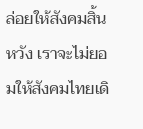ล่อยให้สังคมสิ้นหวัง เราจะไม่ยอมให้สังคมไทยเดิ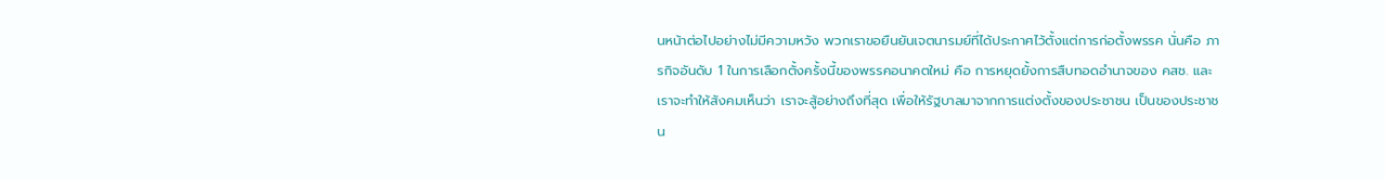นหน้าต่อไปอย่างไม่มีความหวัง พวกเราขอยืนยันเจตนารมย์ที่ได้ประกาศไว้ตั้งแต่การก่อตั้งพรรค นั่นคือ ภารกิจอันดับ 1 ในการเลือกตั้งครั้งนี้ของพรรคอนาคตใหม่ คือ การหยุดยั้งการสืบทอดอำนาจของ คสช. และเราจะทำให้สังคมเห็นว่า เราจะสู้อย่างถึงที่สุด เพื่อให้รัฐบาลมาจากการแต่งตั้งของประชาชน เป็นของประชาชน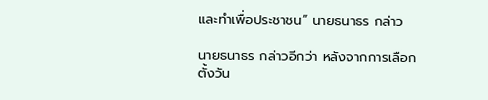และทำเพื่อประชาชน” นายธนาธร กล่าว

นายธนาธร กล่าวอีกว่า หลังจากการเลือกตั้งวัน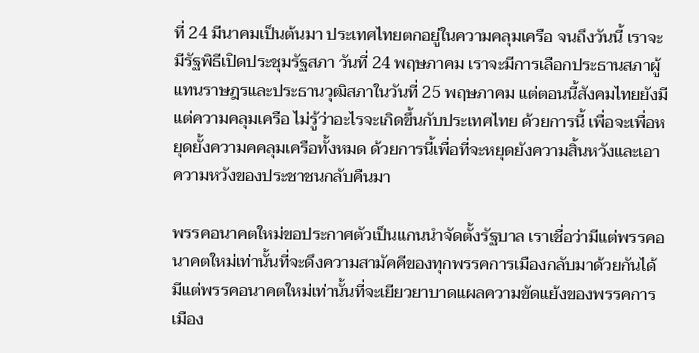ที่ 24 มีนาคมเป็นต้นมา ประเทศไทยตกอยู่ในความคลุมเครือ จนถึงวันนี้ เราจะมีรัฐพิธีเปิดประชุมรัฐสภา วันที่ 24 พฤษภาคม เราจะมีการเลือกประธานสภาผู้แทนราษฎรและประธานวุฒิสภาในวันที่ 25 พฤษภาคม แต่ตอนนี้สังคมไทยยังมีแต่ความคลุมเครือ ไม่รู้ว่าอะไรจะเกิดขึ้นกับประเทศไทย ด้วยการนี้ เพื่อจะเพื่อหยุดยั้งความคคลุมเครือทั้งหมด ด้วยการนี้เพื่อที่จะหยุดยังความสิ้นหวังและเอาความหวังของประชาชนกลับคืนมา

พรรคอนาคตใหม่ขอประกาศตัวเป็นแกนนำจัดตั้งรัฐบาล เราเชื่อว่ามีแต่พรรคอนาคตใหม่เท่านั้นที่จะดึงความสามัคคีของทุกพรรคการเมืองกลับมาด้วยกันได้ มีแต่พรรคอนาคตใหม่เท่านั้นที่จะเยียวยาบาดแผลความขัดแย้งของพรรคการเมือง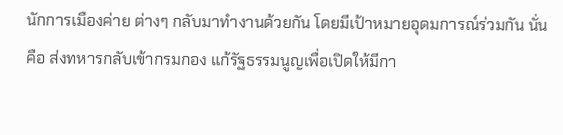นักการเมืองค่าย ต่างๆ กลับมาทำงานด้วยกัน โดยมีเป้าหมายอุดมการณ์ร่วมกัน นั่นคือ ส่งทหารกลับเข้ากรมกอง แก้รัฐธรรมนูญเพื่อเปิดให้มีกา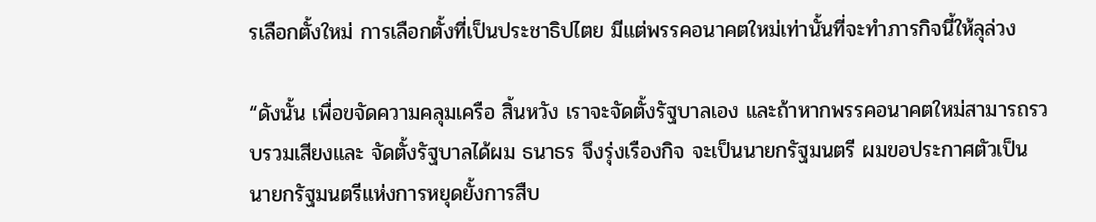รเลือกตั้งใหม่ การเลือกตั้งที่เป็นประชาธิปไตย มีแต่พรรคอนาคตใหม่เท่านั้นที่จะทำภารกิจนี้ให้ลุล่วง

“ดังนั้น เพื่อขจัดความคลุมเครือ สิ้นหวัง เราจะจัดตั้งรัฐบาลเอง และถ้าหากพรรคอนาคตใหม่สามารถรวบรวมเสียงและ จัดตั้งรัฐบาลได้ผม ธนาธร จึงรุ่งเรืองกิจ จะเป็นนายกรัฐมนตรี ผมขอประกาศตัวเป็นนายกรัฐมนตรีแห่งการหยุดยั้งการสืบ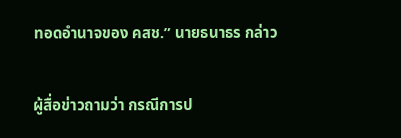ทอดอำนาจของ คสช.” นายธนาธร กล่าว

ผู้สื่อข่าวถามว่า กรณีการป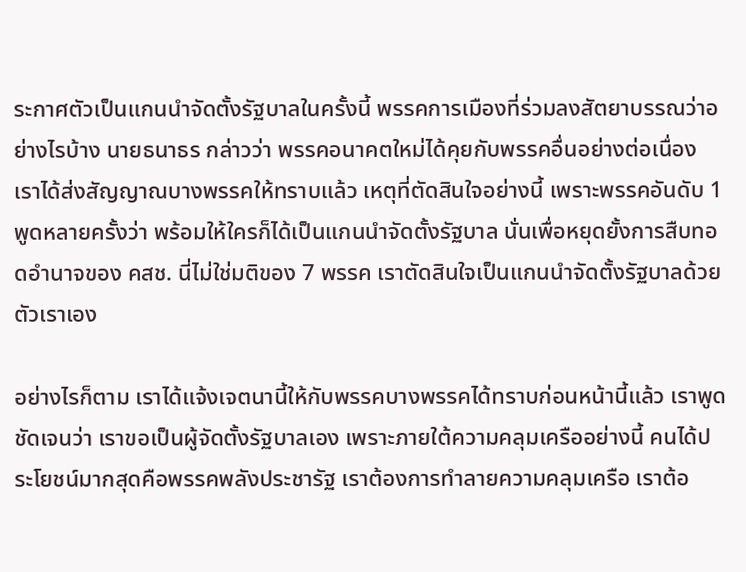ระกาศตัวเป็นแกนนำจัดตั้งรัฐบาลในครั้งนี้ พรรคการเมืองที่ร่วมลงสัตยาบรรณว่าอย่างไรบ้าง นายธนาธร กล่าวว่า พรรคอนาคตใหม่ได้คุยกับพรรคอื่นอย่างต่อเนื่อง เราได้ส่งสัญญาณบางพรรคให้ทราบแล้ว เหตุที่ตัดสินใจอย่างนี้ เพราะพรรคอันดับ 1 พูดหลายครั้งว่า พร้อมให้ใครก็ได้เป็นแกนนำจัดตั้งรัฐบาล นั่นเพื่อหยุดยั้งการสืบทอดอำนาจของ คสช. นี่ไม่ใช่มติของ 7 พรรค เราตัดสินใจเป็นแกนนำจัดตั้งรัฐบาลด้วยตัวเราเอง

อย่างไรก็ตาม เราได้แจ้งเจตนานี้ให้กับพรรคบางพรรคได้ทราบก่อนหน้านี้แล้ว เราพูดชัดเจนว่า เราขอเป็นผู้จัดตั้งรัฐบาลเอง เพราะภายใต้ความคลุมเครืออย่างนี้ คนได้ประโยชน์มากสุดคือพรรคพลังประชารัฐ เราต้องการทำลายความคลุมเครือ เราต้อ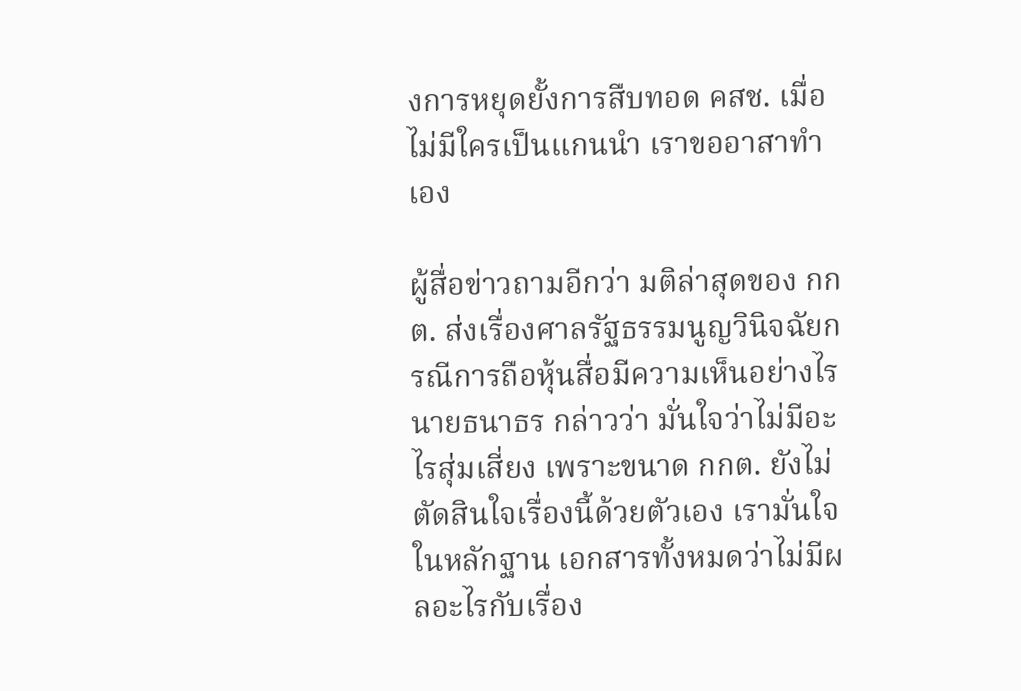งการหยุดยั้งการสืบทอด คสช. เมื่อไม่มีใครเป็นแกนนำ เราขออาสาทำเอง

ผู้สื่อข่าวถามอีกว่า มติล่าสุดของ กกต. ส่งเรื่องศาลรัฐธรรมนูญวินิจฉัยกรณีการถือหุ้นสื่อมีความเห็นอย่างไร นายธนาธร กล่าวว่า มั่นใจว่าไม่มีอะไรสุ่มเสี่ยง เพราะขนาด กกต. ยังไม่ตัดสินใจเรื่องนี้ด้วยตัวเอง เรามั่นใจในหลักฐาน เอกสารทั้งหมดว่าไม่มีผลอะไรกับเรื่อง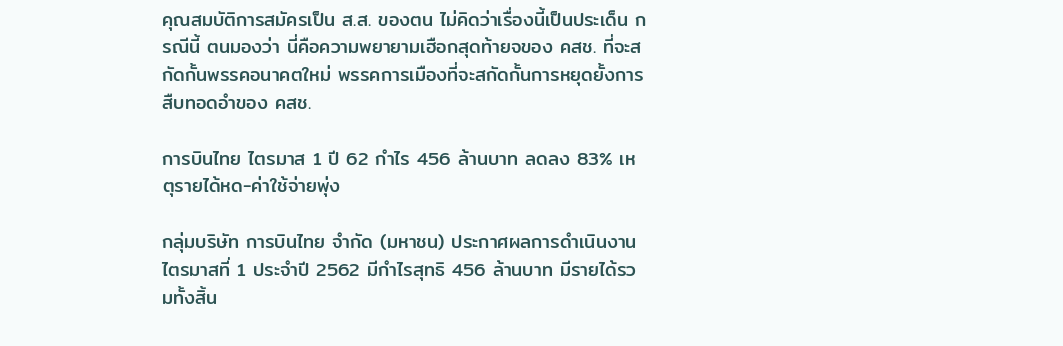คุณสมบัติการสมัครเป็น ส.ส. ของตน ไม่คิดว่าเรื่องนี้เป็นประเด็น กรณีนี้ ตนมองว่า นี่คือความพยายามเฮือกสุดท้ายจของ คสช. ที่จะสกัดกั้นพรรคอนาคตใหม่ พรรคการเมืองที่จะสกัดกั้นการหยุดยั้งการสืบทอดอำของ คสช.

การบินไทย ไตรมาส 1 ปี 62 กำไร 456 ล้านบาท ลดลง 83% เหตุรายได้หด-ค่าใช้จ่ายพุ่ง

กลุ่มบริษัท การบินไทย จำกัด (มหาชน) ประกาศผลการดำเนินงานไตรมาสที่ 1 ประจำปี 2562 มีกำไรสุทธิ 456 ล้านบาท มีรายได้รวมทั้งสิ้น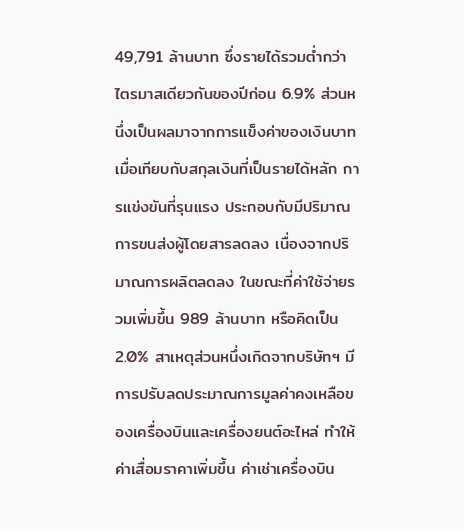49,791 ล้านบาท ซึ่งรายได้รวมต่ำกว่าไตรมาสเดียวกันของปีก่อน 6.9% ส่วนหนึ่งเป็นผลมาจากการแข็งค่าของเงินบาทเมื่อเทียบกับสกุลเงินที่เป็นรายได้หลัก การแข่งขันที่รุนแรง ประกอบกับมีปริมาณการขนส่งผู้โดยสารลดลง เนื่องจากปริมาณการผลิตลดลง ในขณะที่ค่าใช้จ่ายรวมเพิ่มขึ้น 989 ล้านบาท หรือคิดเป็น 2.0% สาเหตุส่วนหนึ่งเกิดจากบริษัทฯ มีการปรับลดประมาณการมูลค่าคงเหลือของเครื่องบินและเครื่องยนต์อะไหล่ ทำให้ค่าเสื่อมราคาเพิ่มขึ้น ค่าเช่าเครื่องบิน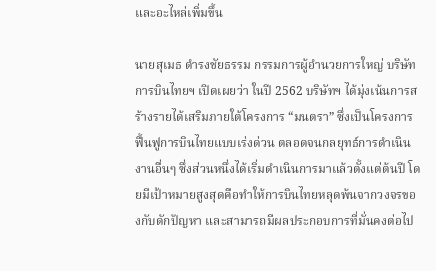และอะไหล่เพิ่มขึ้น

นายสุเมธ ดำรงชัยธรรม กรรมการผู้อำนวยการใหญ่ บริษัท การบินไทยฯ เปิดเผยว่า ในปี 2562 บริษัทฯ ได้มุ่งเน้นการสร้างรายได้เสริมภายใต้โครงการ “มนตรา” ซึ่งเป็นโครงการฟื้นฟูการบินไทยแบบเร่งด่วน ตลอดจนกลยุทธ์การดำเนินงานอื่นๆ ซึ่งส่วนหนึ่งได้เริ่มดำเนินการมาแล้วตั้งแต่ต้นปี โดยมีเป้าหมายสูงสุดคือทำให้การบินไทยหลุดพ้นจากวงจรของกับดักปัญหา และสามารถมีผลประกอบการที่มั่นคงต่อไป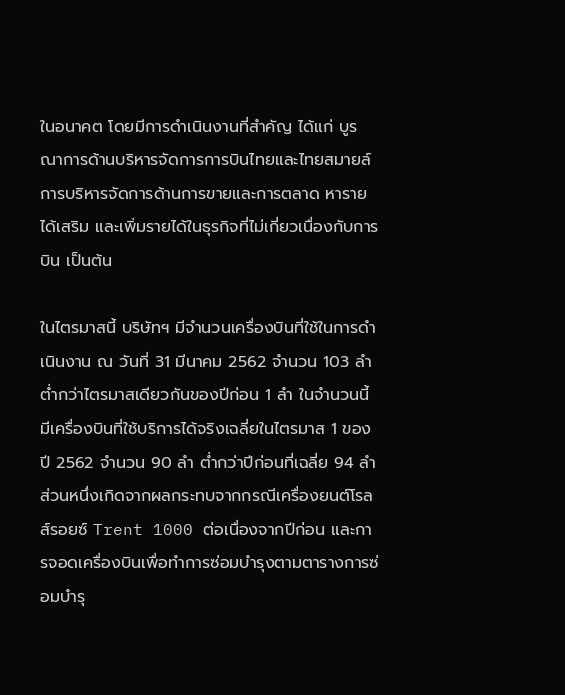ในอนาคต โดยมีการดำเนินงานที่สำคัญ ได้แก่ บูรณาการด้านบริหารจัดการการบินไทยและไทยสมายล์ การบริหารจัดการด้านการขายและการตลาด หารายได้เสริม และเพิ่มรายได้ในธุรกิจที่ไม่เกี่ยวเนื่องกับการบิน เป็นต้น

ในไตรมาสนี้ บริษัทฯ มีจำนวนเครื่องบินที่ใช้ในการดำเนินงาน ณ วันที่ 31 มีนาคม 2562 จำนวน 103 ลำ ต่ำกว่าไตรมาสเดียวกันของปีก่อน 1 ลำ ในจำนวนนี้มีเครื่องบินที่ใช้บริการได้จริงเฉลี่ยในไตรมาส 1 ของปี 2562 จำนวน 90 ลำ ต่ำกว่าปีก่อนที่เฉลี่ย 94 ลำ ส่วนหนึ่งเกิดจากผลกระทบจากกรณีเครื่องยนต์โรลส์รอยซ์ Trent 1000 ต่อเนื่องจากปีก่อน และการจอดเครื่องบินเพื่อทำการซ่อมบำรุงตามตารางการซ่อมบำรุ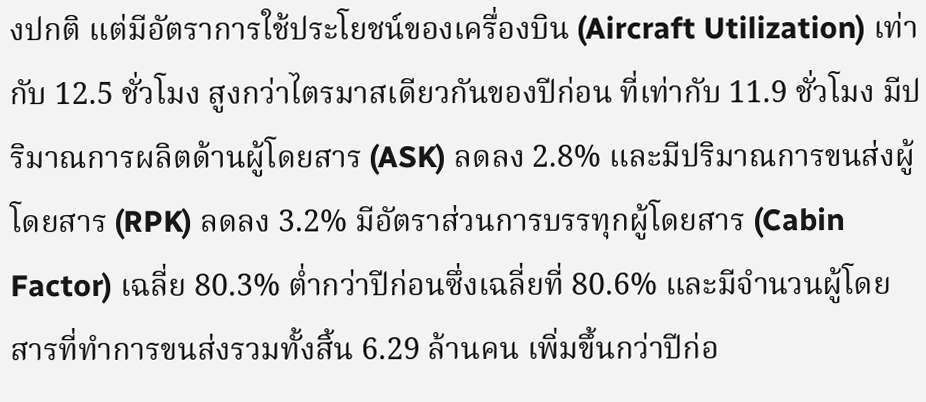งปกติ แต่มีอัตราการใช้ประโยชน์ของเครื่องบิน (Aircraft Utilization) เท่ากับ 12.5 ชั่วโมง สูงกว่าไตรมาสเดียวกันของปีก่อน ที่เท่ากับ 11.9 ชั่วโมง มีปริมาณการผลิตด้านผู้โดยสาร (ASK) ลดลง 2.8% และมีปริมาณการขนส่งผู้โดยสาร (RPK) ลดลง 3.2% มีอัตราส่วนการบรรทุกผู้โดยสาร (Cabin Factor) เฉลี่ย 80.3% ต่ำกว่าปีก่อนซึ่งเฉลี่ยที่ 80.6% และมีจำนวนผู้โดยสารที่ทำการขนส่งรวมทั้งสิ้น 6.29 ล้านคน เพิ่มขึ้นกว่าปีก่อ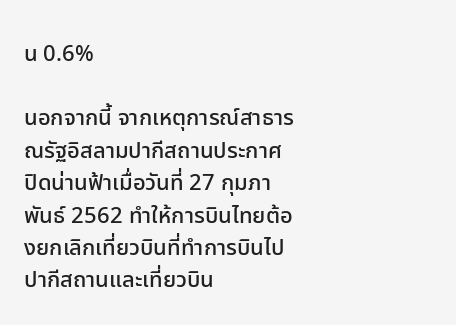น 0.6%

นอกจากนี้ จากเหตุการณ์สาธารณรัฐอิสลามปากีสถานประกาศปิดน่านฟ้าเมื่อวันที่ 27 กุมภาพันธ์ 2562 ทำให้การบินไทยต้องยกเลิกเที่ยวบินที่ทำการบินไปปากีสถานและเที่ยวบิน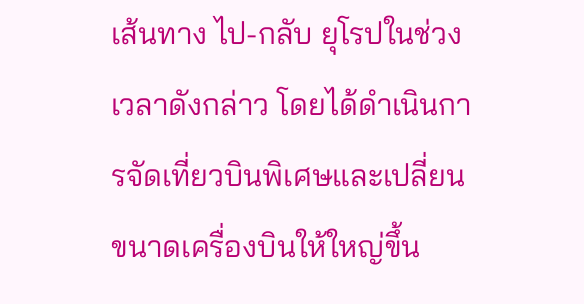เส้นทาง ไป-กลับ ยุโรปในช่วงเวลาดังกล่าว โดยได้ดำเนินการจัดเที่ยวบินพิเศษและเปลี่ยนขนาดเครื่องบินให้ใหญ่ขึ้น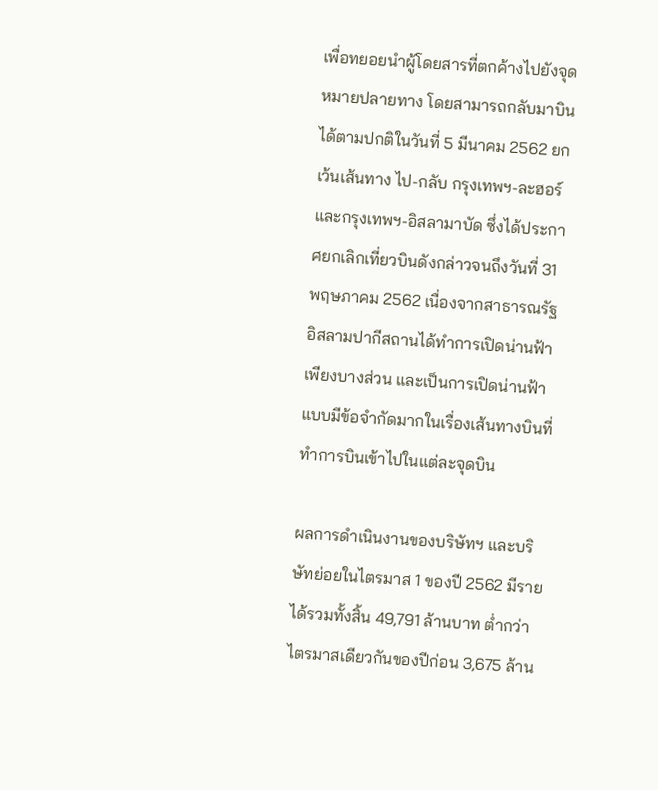เพื่อทยอยนำผู้โดยสารที่ตกค้างไปยังจุดหมายปลายทาง โดยสามารถกลับมาบินได้ตามปกติในวันที่ 5 มีนาคม 2562 ยกเว้นเส้นทาง ไป-กลับ กรุงเทพฯ-ละฮอร์ และกรุงเทพฯ-อิสลามาบัด ซึ่งได้ประกาศยกเลิกเที่ยวบินดังกล่าวจนถึงวันที่ 31 พฤษภาคม 2562 เนื่องจากสาธารณรัฐอิสลามปากีสถานได้ทำการเปิดน่านฟ้าเพียงบางส่วน และเป็นการเปิดน่านฟ้าแบบมีข้อจำกัดมากในเรื่องเส้นทางบินที่ทำการบินเข้าไปในแต่ละจุดบิน

ผลการดำเนินงานของบริษัทฯ และบริษัทย่อยในไตรมาส 1 ของปี 2562 มีรายได้รวมทั้งสิ้น 49,791 ล้านบาท ต่ำกว่าไตรมาสเดียวกันของปีก่อน 3,675 ล้าน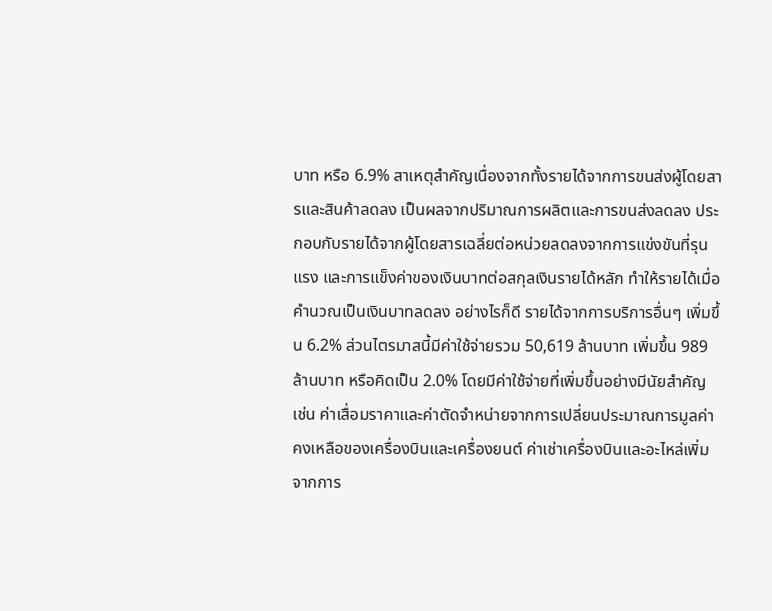บาท หรือ 6.9% สาเหตุสำคัญเนื่องจากทั้งรายได้จากการขนส่งผู้โดยสารและสินค้าลดลง เป็นผลจากปริมาณการผลิตและการขนส่งลดลง ประกอบกับรายได้จากผู้โดยสารเฉลี่ยต่อหน่วยลดลงจากการแข่งขันที่รุนแรง และการแข็งค่าของเงินบาทต่อสกุลเงินรายได้หลัก ทำให้รายได้เมื่อคำนวณเป็นเงินบาทลดลง อย่างไรก็ดี รายได้จากการบริการอื่นๆ เพิ่มขึ้น 6.2% ส่วนไตรมาสนี้มีค่าใช้จ่ายรวม 50,619 ล้านบาท เพิ่มขึ้น 989 ล้านบาท หรือคิดเป็น 2.0% โดยมีค่าใช้จ่ายที่เพิ่มขึ้นอย่างมีนัยสำคัญ เช่น ค่าเสื่อมราคาและค่าตัดจำหน่ายจากการเปลี่ยนประมาณการมูลค่าคงเหลือของเครื่องบินและเครื่องยนต์ ค่าเช่าเครื่องบินและอะไหล่เพิ่มจากการ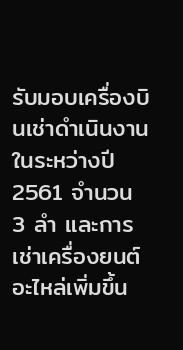รับมอบเครื่องบินเช่าดำเนินงานในระหว่างปี 2561 จำนวน 3 ลำ และการเช่าเครื่องยนต์อะไหล่เพิ่มขึ้น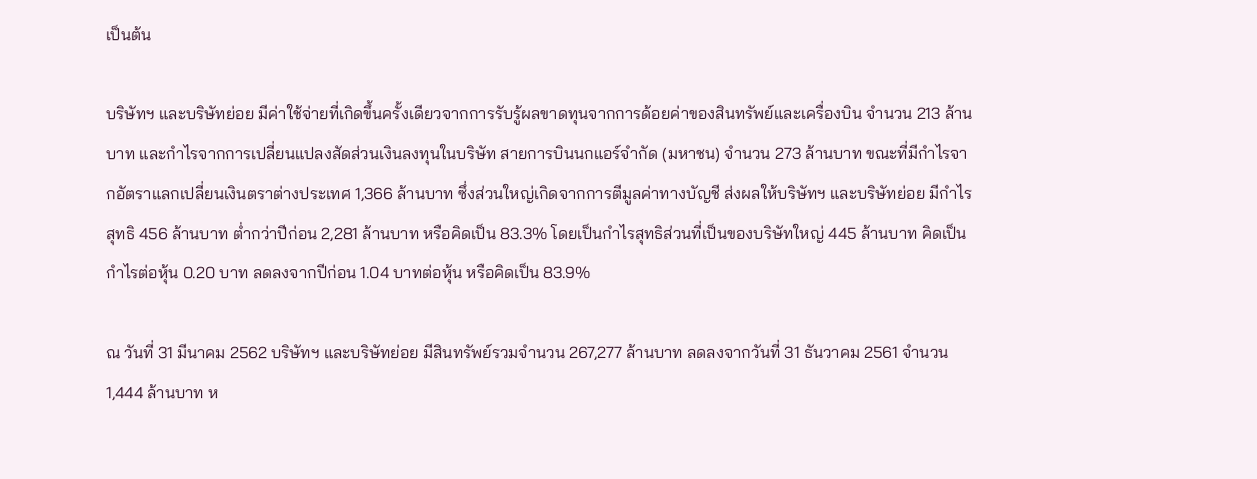เป็นต้น

บริษัทฯ และบริษัทย่อย มีค่าใช้จ่ายที่เกิดขึ้นครั้งเดียวจากการรับรู้ผลขาดทุนจากการด้อยค่าของสินทรัพย์และเครื่องบิน จำนวน 213 ล้านบาท และกำไรจากการเปลี่ยนแปลงสัดส่วนเงินลงทุนในบริษัท สายการบินนกแอร์จำกัด (มหาชน) จำนวน 273 ล้านบาท ขณะที่มีกำไรจากอัตราแลกเปลี่ยนเงินตราต่างประเทศ 1,366 ล้านบาท ซึ่งส่วนใหญ่เกิดจากการตีมูลค่าทางบัญชี ส่งผลให้บริษัทฯ และบริษัทย่อย มีกำไรสุทธิ 456 ล้านบาท ต่ำกว่าปีก่อน 2,281 ล้านบาท หรือคิดเป็น 83.3% โดยเป็นกำไรสุทธิส่วนที่เป็นของบริษัทใหญ่ 445 ล้านบาท คิดเป็นกำไรต่อหุ้น 0.20 บาท ลดลงจากปีก่อน 1.04 บาทต่อหุ้น หรือคิดเป็น 83.9%

ณ วันที่ 31 มีนาคม 2562 บริษัทฯ และบริษัทย่อย มีสินทรัพย์รวมจำนวน 267,277 ล้านบาท ลดลงจากวันที่ 31 ธันวาคม 2561 จำนวน 1,444 ล้านบาท ห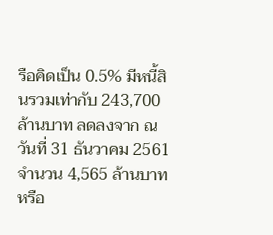รือคิดเป็น 0.5% มีหนี้สินรวมเท่ากับ 243,700 ล้านบาท ลดลงจาก ณ วันที่ 31 ธันวาคม 2561 จำนวน 4,565 ล้านบาท หรือ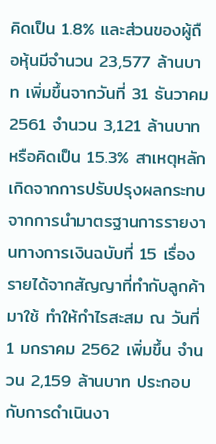คิดเป็น 1.8% และส่วนของผู้ถือหุ้นมีจำนวน 23,577 ล้านบาท เพิ่มขึ้นจากวันที่ 31 ธันวาคม 2561 จำนวน 3,121 ล้านบาท หรือคิดเป็น 15.3% สาเหตุหลักเกิดจากการปรับปรุงผลกระทบจากการนำมาตรฐานการรายงานทางการเงินฉบับที่ 15 เรื่องรายได้จากสัญญาที่ทำกับลูกค้ามาใช้ ทำให้กำไรสะสม ณ วันที่ 1 มกราคม 2562 เพิ่มขึ้น จำนวน 2,159 ล้านบาท ประกอบกับการดำเนินงา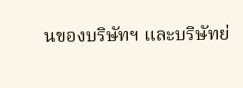นของบริษัทฯ และบริษัทย่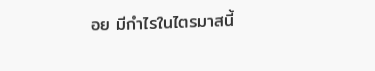อย มีกำไรในไตรมาสนี้